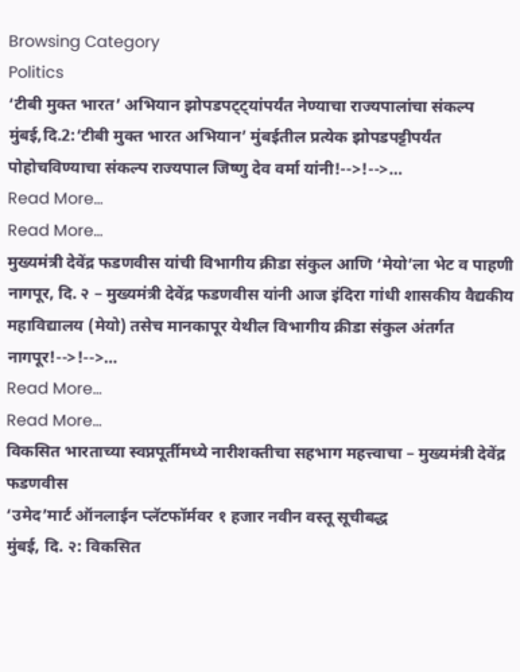Browsing Category
Politics
‘टीबी मुक्त भारत’ अभियान झोपडपट्ट्यांपर्यंत नेण्याचा राज्यपालांचा संकल्प
मुंबई,दि.2:‘टीबी मुक्त भारत अभियान’ मुंबईतील प्रत्येक झोपडपट्टीपर्यंत पोहोचविण्याचा संकल्प राज्यपाल जिष्णु देव वर्मा यांनी!-->!-->…
Read More...
Read More...
मुख्यमंत्री देवेंद्र फडणवीस यांची विभागीय क्रीडा संकुल आणि ‘मेयो’ला भेट व पाहणी
नागपूर, दि. २ – मुख्यमंत्री देवेंद्र फडणवीस यांनी आज इंदिरा गांधी शासकीय वैद्यकीय महाविद्यालय (मेयो) तसेच मानकापूर येथील विभागीय क्रीडा संकुल अंतर्गत नागपूर!-->!-->…
Read More...
Read More...
विकसित भारताच्या स्वप्नपूर्तीमध्ये नारीशक्तीचा सहभाग महत्त्वाचा – मुख्यमंत्री देवेंद्र फडणवीस
‘उमेद’मार्ट ऑनलाईन प्लॅटफॉर्मवर १ हजार नवीन वस्तू सूचीबद्ध
मुंबई, दि. २: विकसित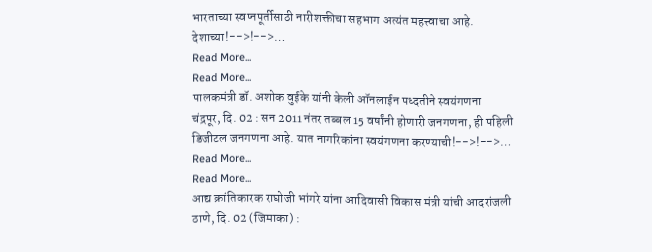भारताच्या स्वप्नपूर्तीसाठी नारीशक्तीचा सहभाग अत्यंत महत्त्वाचा आहे. देशाच्या!-->!-->…
Read More...
Read More...
पालकमंत्री डॉ. अशोक वुईके यांनी केली ऑनलाईन पध्दतीने स्वयंगणना
चंद्रपूर, दि. 02 : सन 2011 नंतर तब्बल 15 वर्षांनी होणारी जनगणना, ही पहिली डिजीटल जनगणना आहे. यात नागरिकांना स्वयंगणना करण्याची!-->!-->…
Read More...
Read More...
आद्य क्रांतिकारक राघोजी भांगरे यांना आदिवासी विकास मंत्री यांची आदरांजली
ठाणे, दि. 02 (जिमाका) :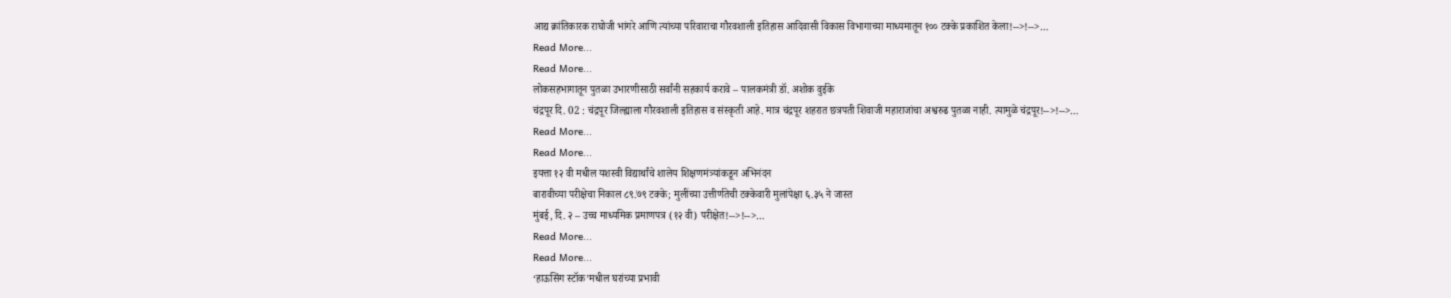आद्य क्रांतिकारक राघोजी भांगरे आणि त्यांच्या परिवाराचा गौरवशाली इतिहास आदिवासी विकास विभागाच्या माध्यमातून १०० टक्के प्रकाशित केला!-->!-->…
Read More...
Read More...
लोकसहभागातून पुतळा उभारणीसाठी सर्वांनी सहकार्य करावे – पालकमंत्री डॉ. अशोक वुईके
चंद्रपूर दि. 02 : चंद्रपूर जिल्ह्याला गौरवशाली इतिहास व संस्कृती आहे. मात्र चंद्रपूर शहरात छत्रपती शिवाजी महाराजांचा अश्वरुढ पुतळा नाही. त्यामुळे चंद्रपूर!-->!-->…
Read More...
Read More...
इयत्ता १२ वी मधील यशस्वी विद्यार्थांचे शालेय शिक्षणमंत्र्यांकडून अभिनंदन
बारावीच्या परीक्षेचा निकाल ८९.७९ टक्के; मुलींच्या उत्तीर्णतेची टक्केवारी मुलांपेक्षा ६.३५ ने जास्त
मुंबई, दि. २ – उच्च माध्यमिक प्रमाणपत्र (१२ वी) परीक्षेत!-->!-->…
Read More...
Read More...
‘हाऊसिंग स्टॉक’मधील घरांच्या प्रभावी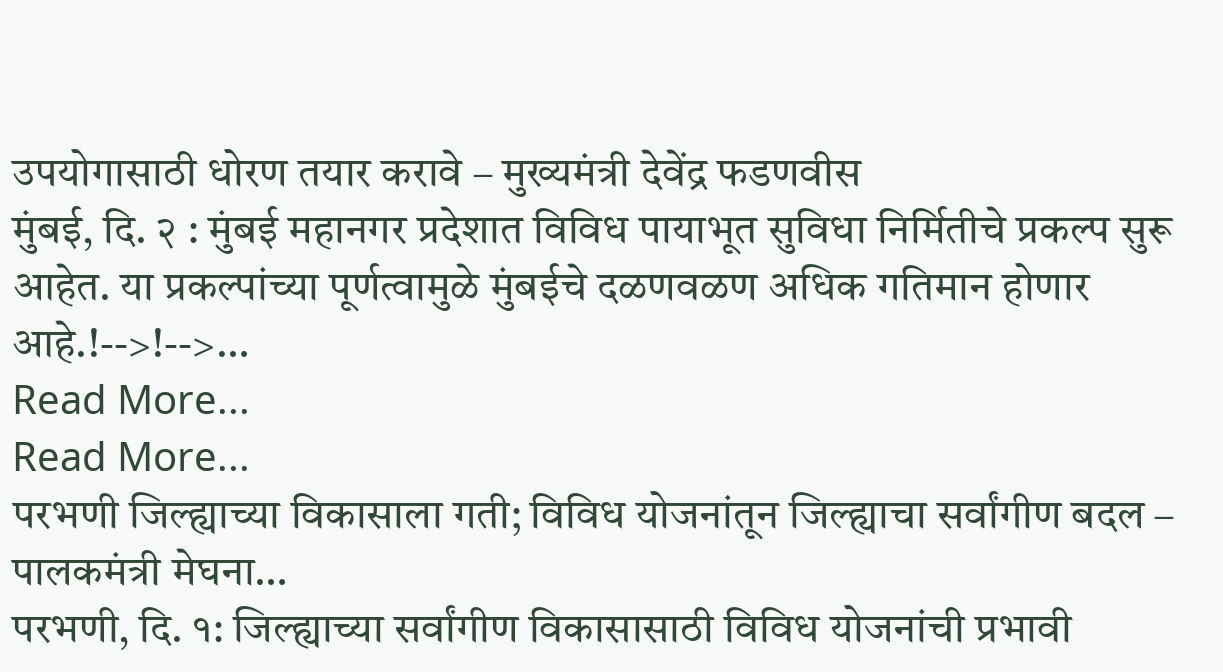उपयोगासाठी धोरण तयार करावे – मुख्यमंत्री देवेंद्र फडणवीस
मुंबई, दि. २ : मुंबई महानगर प्रदेशात विविध पायाभूत सुविधा निर्मितीचे प्रकल्प सुरू आहेत. या प्रकल्पांच्या पूर्णत्वामुळे मुंबईचे दळणवळण अधिक गतिमान होणार आहे.!-->!-->…
Read More...
Read More...
परभणी जिल्ह्याच्या विकासाला गती; विविध योजनांतून जिल्ह्याचा सर्वांगीण बदल – पालकमंत्री मेघना…
परभणी, दि. १: जिल्ह्याच्या सर्वांगीण विकासासाठी विविध योजनांची प्रभावी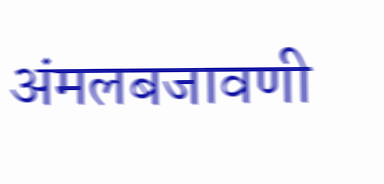अंमलबजावणी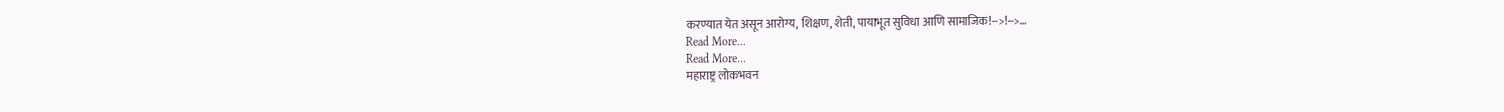करण्यात येत असून आरोग्य, शिक्षण, शेती, पायाभूत सुविधा आणि सामाजिक!-->!-->…
Read More...
Read More...
महाराष्ट्र लोकभवन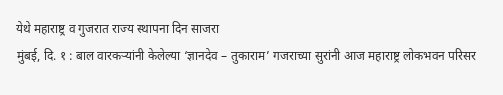येथे महाराष्ट्र व गुजरात राज्य स्थापना दिन साजरा
मुंबई, दि. १ : बाल वारकऱ्यांनी केलेल्या ‘ज्ञानदेव – तुकाराम’ गजराच्या सुरांनी आज महाराष्ट्र लोकभवन परिसर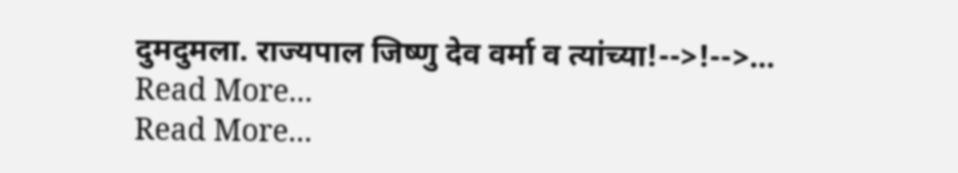दुमदुमला. राज्यपाल जिष्णु देव वर्मा व त्यांच्या!-->!-->…
Read More...
Read More...